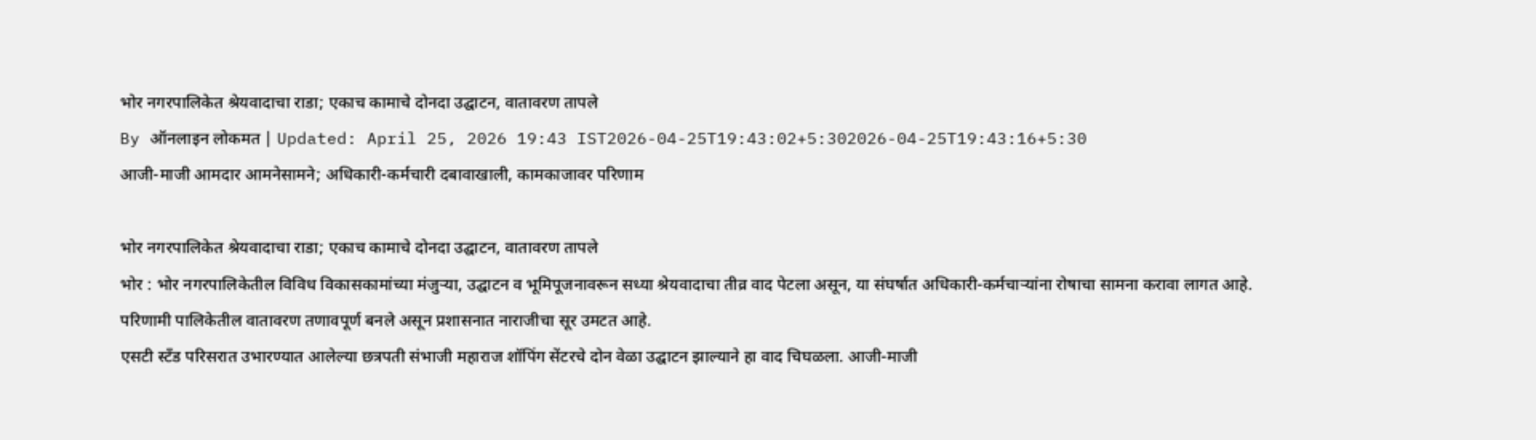भोर नगरपालिकेत श्रेयवादाचा राडा; एकाच कामाचे दोनदा उद्घाटन, वातावरण तापले
By ऑनलाइन लोकमत | Updated: April 25, 2026 19:43 IST2026-04-25T19:43:02+5:302026-04-25T19:43:16+5:30
आजी-माजी आमदार आमनेसामने; अधिकारी-कर्मचारी दबावाखाली, कामकाजावर परिणाम

भोर नगरपालिकेत श्रेयवादाचा राडा; एकाच कामाचे दोनदा उद्घाटन, वातावरण तापले
भोर : भोर नगरपालिकेतील विविध विकासकामांच्या मंजुऱ्या, उद्घाटन व भूमिपूजनावरून सध्या श्रेयवादाचा तीव्र वाद पेटला असून, या संघर्षात अधिकारी-कर्मचाऱ्यांना रोषाचा सामना करावा लागत आहे. परिणामी पालिकेतील वातावरण तणावपूर्ण बनले असून प्रशासनात नाराजीचा सूर उमटत आहे.
एसटी स्टँड परिसरात उभारण्यात आलेल्या छत्रपती संभाजी महाराज शॉपिंग सेंटरचे दोन वेळा उद्घाटन झाल्याने हा वाद चिघळला. आजी-माजी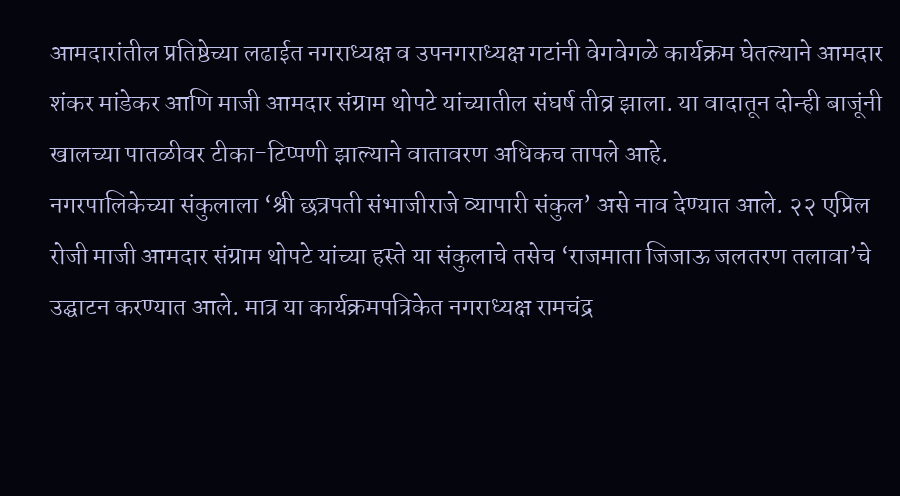आमदारांतील प्रतिष्ठेच्या लढाईत नगराध्यक्ष व उपनगराध्यक्ष गटांनी वेगवेगळे कार्यक्रम घेतल्याने आमदार शंकर मांडेकर आणि माजी आमदार संग्राम थोपटे यांच्यातील संघर्ष तीव्र झाला. या वादातून दोन्ही बाजूंनी खालच्या पातळीवर टीका-टिप्पणी झाल्याने वातावरण अधिकच तापले आहे.
नगरपालिकेच्या संकुलाला ‘श्री छत्रपती संभाजीराजे व्यापारी संकुल’ असे नाव देण्यात आले. २२ एप्रिल रोजी माजी आमदार संग्राम थोपटे यांच्या हस्ते या संकुलाचे तसेच ‘राजमाता जिजाऊ जलतरण तलावा’चे उद्घाटन करण्यात आले. मात्र या कार्यक्रमपत्रिकेत नगराध्यक्ष रामचंद्र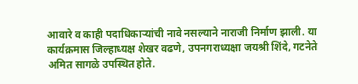आवारे व काही पदाधिकाऱ्यांची नावे नसल्याने नाराजी निर्माण झाली. या कार्यक्रमास जिल्हाध्यक्ष शेखर वढणे, उपनगराध्यक्षा जयश्री शिंदे, गटनेते अमित सागळे उपस्थित होते.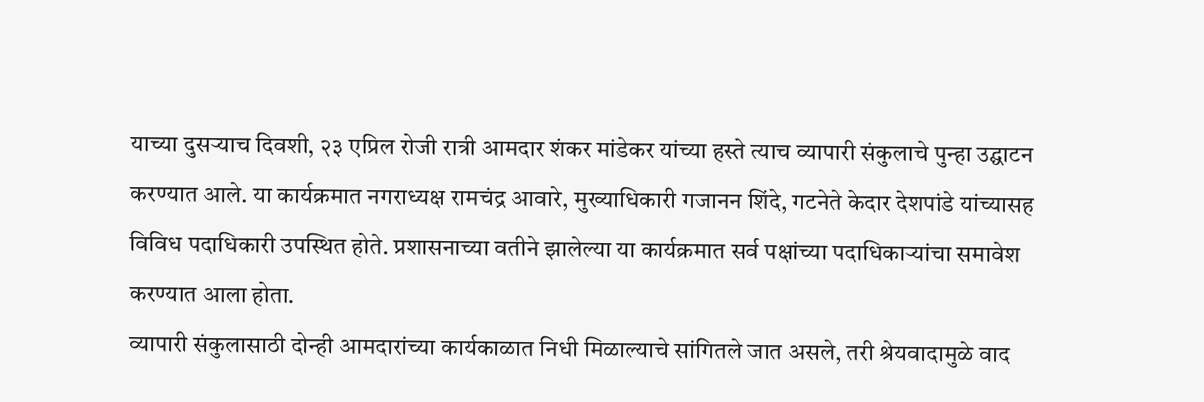याच्या दुसऱ्याच दिवशी, २३ एप्रिल रोजी रात्री आमदार शंकर मांडेकर यांच्या हस्ते त्याच व्यापारी संकुलाचे पुन्हा उद्घाटन करण्यात आले. या कार्यक्रमात नगराध्यक्ष रामचंद्र आवारे, मुख्याधिकारी गजानन शिंदे, गटनेते केदार देशपांडे यांच्यासह विविध पदाधिकारी उपस्थित होते. प्रशासनाच्या वतीने झालेल्या या कार्यक्रमात सर्व पक्षांच्या पदाधिकाऱ्यांचा समावेश करण्यात आला होता.
व्यापारी संकुलासाठी दोन्ही आमदारांच्या कार्यकाळात निधी मिळाल्याचे सांगितले जात असले, तरी श्रेयवादामुळे वाद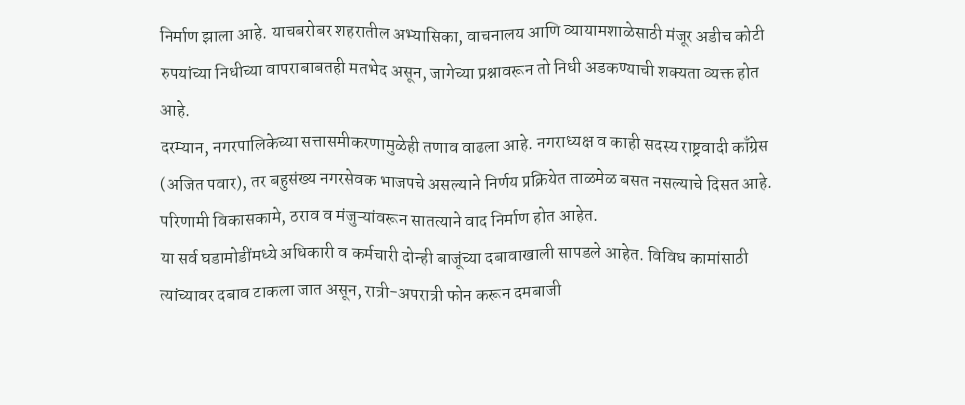निर्माण झाला आहे. याचबरोबर शहरातील अभ्यासिका, वाचनालय आणि व्यायामशाळेसाठी मंजूर अडीच कोटी रुपयांच्या निधीच्या वापराबाबतही मतभेद असून, जागेच्या प्रश्नावरून तो निधी अडकण्याची शक्यता व्यक्त होत आहे.
दरम्यान, नगरपालिकेच्या सत्तासमीकरणामुळेही तणाव वाढला आहे. नगराध्यक्ष व काही सदस्य राष्ट्रवादी काँग्रेस (अजित पवार), तर बहुसंख्य नगरसेवक भाजपचे असल्याने निर्णय प्रक्रियेत ताळमेळ बसत नसल्याचे दिसत आहे. परिणामी विकासकामे, ठराव व मंजुऱ्यांवरून सातत्याने वाद निर्माण होत आहेत.
या सर्व घडामोडींमध्ये अधिकारी व कर्मचारी दोन्ही बाजूंच्या दबावाखाली सापडले आहेत. विविध कामांसाठी त्यांच्यावर दबाव टाकला जात असून, रात्री-अपरात्री फोन करून दमबाजी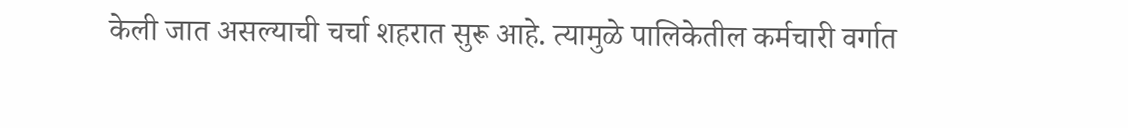केली जात असल्याची चर्चा शहरात सुरू आहे. त्यामुळे पालिकेतील कर्मचारी वर्गात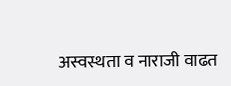अस्वस्थता व नाराजी वाढत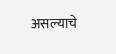असल्याचे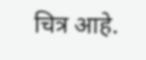चित्र आहे.